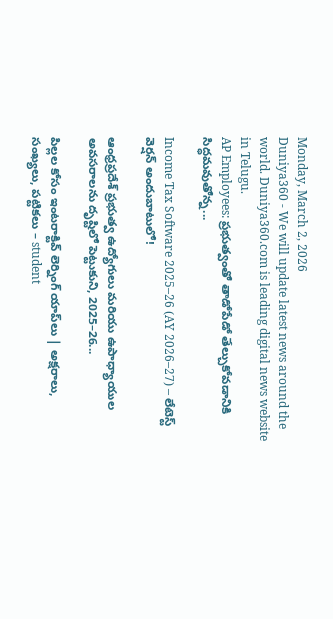Monday, March 2, 2026
Duniya360 - We will update latest news around the world. Duniya360.com is leading digital news website in Telugu.
AP Employees: ప్రభుత్వంతో తాడోపేడో తేల్చుకోవడానికి సిద్ధమవుతోన్న...

Income Tax Software 2025–26 (AY 2026–27) – లేటెస్ట్ వెర్షన్ అందుబాటులో!

ఆంధ్రప్రదేశ్ ప్రభుత్వ ఉద్యోగులు మరియు ఉపాధ్యాయుల అవసరాలను దృష్టిలో పెట్టుకుని, 2025–26...

పిల్లల కోసం ఇంటరాక్టివ్ లెర్నింగ్ యాప్‌లు | అక్షరాలు, సంఖ్యలు, పట్టికలు – student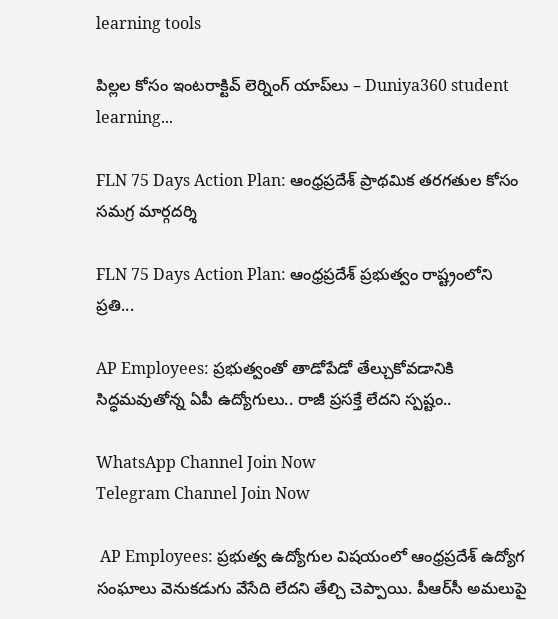learning tools

పిల్లల కోసం ఇంటరాక్టివ్ లెర్నింగ్ యాప్‌లు – Duniya360 student learning...

FLN 75 Days Action Plan: ఆంధ్రప్రదేశ్ ప్రాథమిక తరగతుల కోసం సమగ్ర మార్గదర్శి

FLN 75 Days Action Plan: ఆంధ్రప్రదేశ్ ప్రభుత్వం రాష్ట్రంలోని ప్రతి...

AP Employees: ప్రభుత్వంతో తాడోపేడో తేల్చుకోవడానికి సిద్ధమవుతోన్న ఏపీ ఉద్యోగులు.. రాజీ ప్రసక్తే లేదని స్పష్టం..

WhatsApp Channel Join Now
Telegram Channel Join Now

 AP Employees: ప్రభుత్వ ఉద్యోగుల విషయంలో ఆంధ్రప్రదేశ్‌ ఉద్యోగ సంఘాలు వెనుకడుగు వేసేది లేదని తేల్చి చెప్పాయి. పీఆర్‌సీ అమలుపై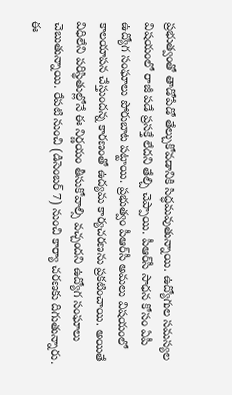ప్రభుత్వంతో తాడోపేడో తేల్చుకోవడానికి సిద్ధమవుతున్నాయి. ఉద్యోగుల సమస్యల విషయంలో రాజీ పడే ప్రసక్తే లేదని తేల్చి చెప్పాయి. పీఆర్‌సీ సాధన కోసం ఏపీ ఉద్యోగ సంఘాలు పోరుబాట పట్టాయి. ప్రభుత్వం పీఆర్‌సీ అమలు విషయంలో కాలయాపన చేస్తుందన్న కారణంతో ఉద్యమ కార్యచరణను ప్రకటించాయి. అయితే విధిలేని పరిస్థితుల్లోనే ఈ నిర్ణయం తీసుకోవాల్సి వచ్చందని ఉద్యోగ సంఘాలు చెబుతున్నాయి. రేపటి నుంచి (డిసెంబర్‌ 7) నుంచి కార్యా చరణకు దిగుతున్నారు. ఈ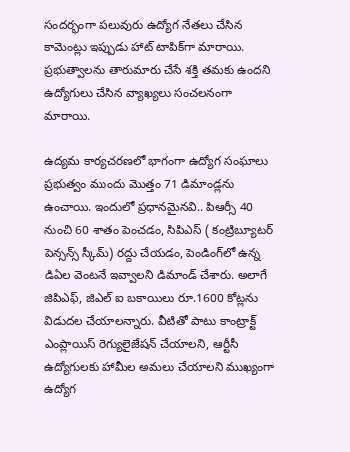సందర్భంగా పలువురు ఉద్యోగ నేతలు చేసిన కామెంట్లు ఇప్పుడు హాట్‌ టాపిక్‌గా మారాయి. ప్రభుత్వాలను తారుమారు చేసే శక్తి తమకు ఉందని ఉద్యోగులు చేసిన వ్యాఖ్యలు సంచలనంగా మారాయి.

ఉద్యమ కార్యచరణలో భాగంగా ఉద్యోగ సంఘాలు ప్రభుత్వం ముందు మొత్తం 71 డిమాండ్లను ఉంచాయి. ఇందులో ప్రధానమైనవి.. పిఆర్సీ 40 నుంచి 60 శాతం పెంచడం, సిపిఎస్ ( కంట్రిబ్యూటర్ పెన్సన్స్ స్కీమ్) రద్దు చేయడం, పెండింగ్‌లో ఉన్న డిఏల వెంటనే ఇవ్వాలని డిమాండ్‌ చేశారు. అలాగే జిపిఎఫ్, జిఎల్ ఐ బకాయిలు రూ.1600 కోట్లను విడుదల చేయాలన్నారు. వీటితో పాటు కాంట్రాక్ట్ ఎంప్లాయిస్ రెగ్యులైజేషన్ చేయాలని, ఆర్టీసీ ఉద్యోగులకు హామీల అమలు చేయాలని ముఖ్యంగా ఉద్యోగ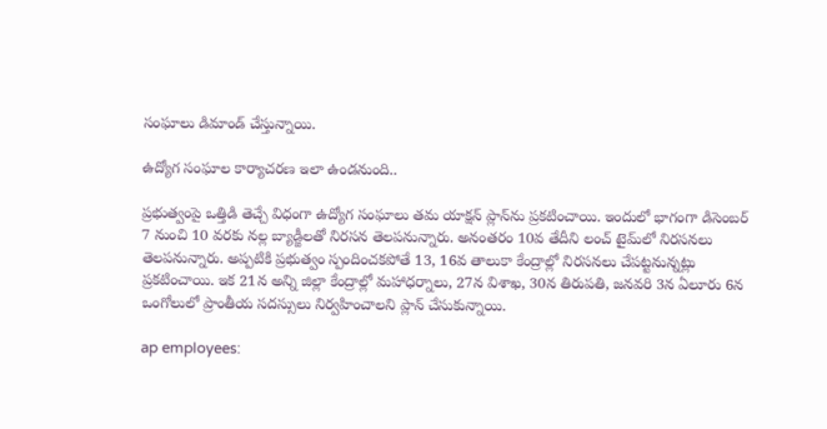సంఘాలు డిమాండ్‌ చేస్తున్నాయి.

ఉద్యోగ సంఘాల కార్యాచరణ ఇలా ఉండనుంది..

ప్రభుత్వంపై ఒత్తిడి తెచ్చే విధంగా ఉద్యోగ సంఘాలు తమ యాక్షన్‌ ప్లాన్‌ను ప్రకటించాయి. ఇందులో భాగంగా డిసెంబర్‌ 7 నుంచి 10 వరకు నల్ల బ్యాడ్జీలతో నిరసన తెలపనున్నారు. అనంతరం 10వ తేదీని లంచ్‌ టైమ్‌లో నిరసనలు తెలపనున్నారు. అప్పటికి ప్రభుత్వం స్పందించకపోతే 13, 16వ తాలుకా కేంద్రాల్లో నిరసనలు చేపట్టనున్నట్లు ప్రకటించాయి. ఇక 21న అన్ని జిల్లా కేంద్రాల్లో మహాధర్నాలు, 27న విశాఖ, 30న తిరుపతి, జనవరి 3న ఏలూరు 6న ఒంగోలులో ప్రాంతీయ సదస్సులు నిర్వహించాలని ప్లాన్‌ చేసుకున్నాయి.

ap employees: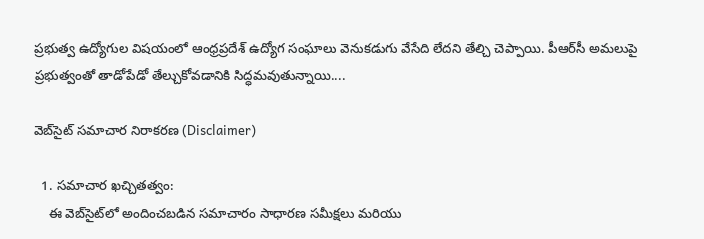ప్రభుత్వ ఉద్యోగుల విషయంలో ఆంధ్రప్రదేశ్‌ ఉద్యోగ సంఘాలు వెనుకడుగు వేసేది లేదని తేల్చి చెప్పాయి. పీఆర్‌సీ అమలుపై ప్రభుత్వంతో తాడోపేడో తేల్చుకోవడానికి సిద్ధమవుతున్నాయి....

వెబ్‌సైట్ సమాచార నిరాకరణ (Disclaimer)

  1. సమాచార ఖచ్చితత్వం:
    ఈ వెబ్‌సైట్‌లో అందించబడిన సమాచారం సాధారణ సమీక్షలు మరియు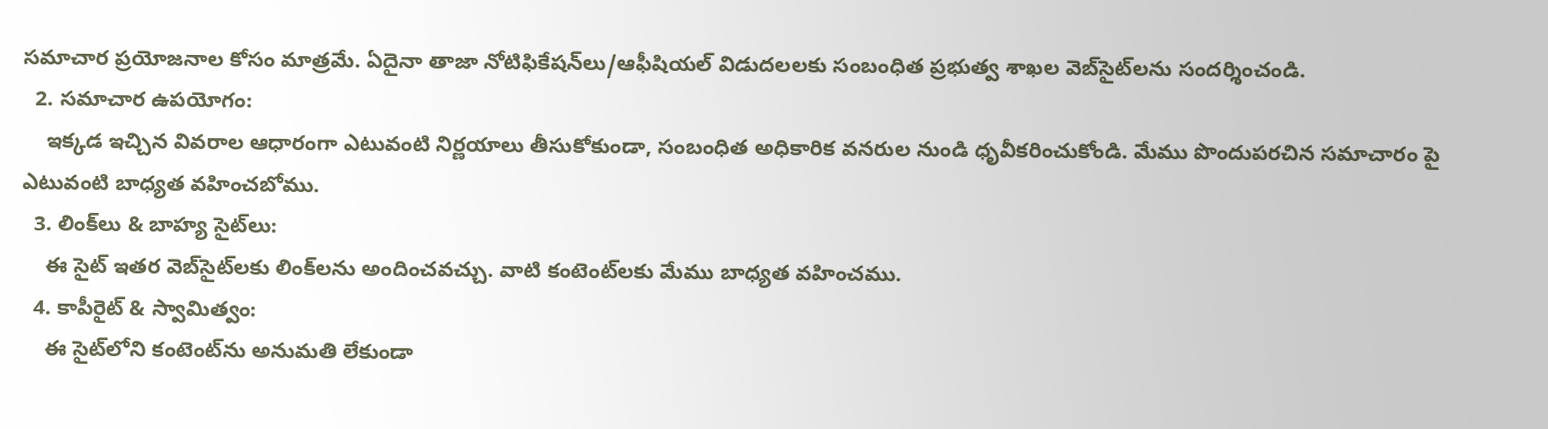సమాచార ప్రయోజనాల కోసం మాత్రమే. ఏదైనా తాజా నోటిఫికేషన్‌లు/ఆఫీషియల్ విడుదలలకు సంబంధిత ప్రభుత్వ శాఖల వెబ్‌సైట్‌లను సందర్శించండి.
  2. సమాచార ఉపయోగం:
    ఇక్కడ ఇచ్చిన వివరాల ఆధారంగా ఎటువంటి నిర్ణయాలు తీసుకోకుండా, సంబంధిత అధికారిక వనరుల నుండి ధృవీకరించుకోండి. మేము పొందుపరచిన సమాచారం పై ఎటువంటి బాధ్యత వహించబోము.
  3. లింక్‌లు & బాహ్య సైట్‌లు:
    ఈ సైట్ ఇతర వెబ్‌సైట్‌లకు లింక్‌లను అందించవచ్చు. వాటి కంటెంట్‌లకు మేము బాధ్యత వహించము.
  4. కాపీరైట్ & స్వామిత్వం:
    ఈ సైట్‌లోని కంటెంట్‌ను అనుమతి లేకుండా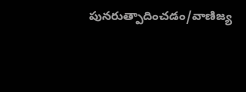పునరుత్పాదించడం/వాణిజ్య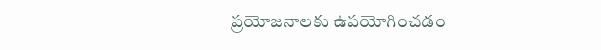ప్రయోజనాలకు ఉపయోగించడం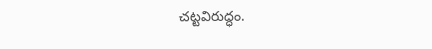చట్టవిరుద్ధం.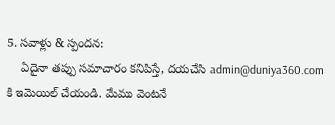5. సవాళ్లు & స్పందన:
    ఏదైనా తప్పు సమాచారం కనిపిస్తే, దయచేసి admin@duniya360.com కి ఇమెయిల్ చేయండి. మేము వెంటనే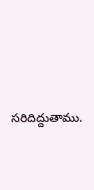సరిదిద్దుతాము.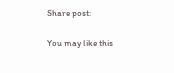Share post:

You may like this